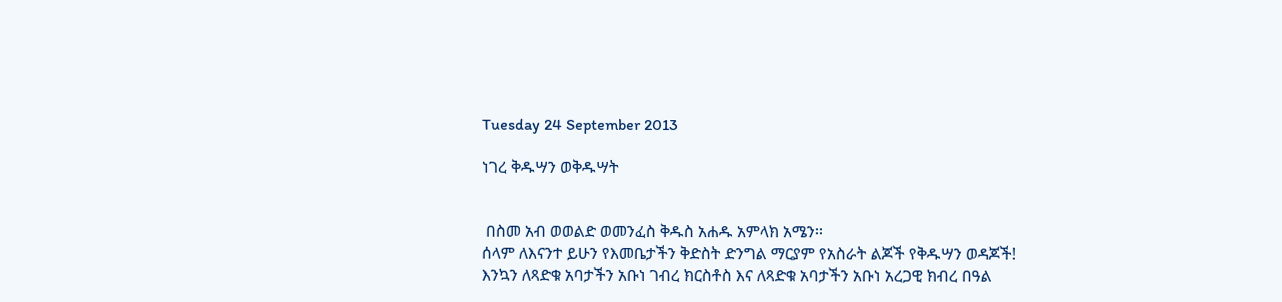Tuesday 24 September 2013

ነገረ ቅዱሣን ወቅዱሣት


 በስመ አብ ወወልድ ወመንፈስ ቅዱስ አሐዱ አምላክ አሜን፡፡
ሰላም ለእናንተ ይሁን የእመቤታችን ቅድስት ድንግል ማርያም የአስራት ልጆች የቅዱሣን ወዳጆች!
እንኳን ለጻድቁ አባታችን አቡነ ገብረ ክርስቶስ እና ለጻድቁ አባታችን አቡነ አረጋዊ ክብረ በዓል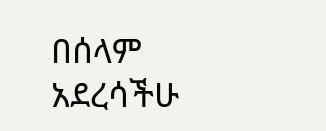በሰላም አደረሳችሁ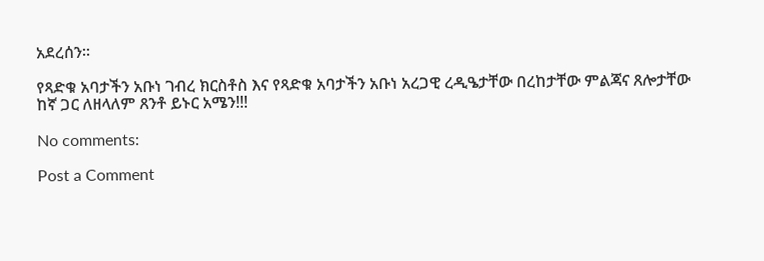አደረሰን፡፡

የጻድቁ አባታችን አቡነ ገብረ ክርስቶስ እና የጻድቁ አባታችን አቡነ አረጋዊ ረዲዔታቸው በረከታቸው ምልጃና ጸሎታቸው
ከኛ ጋር ለዘላለም ጸንቶ ይኑር አሜን!!!

No comments:

Post a Comment